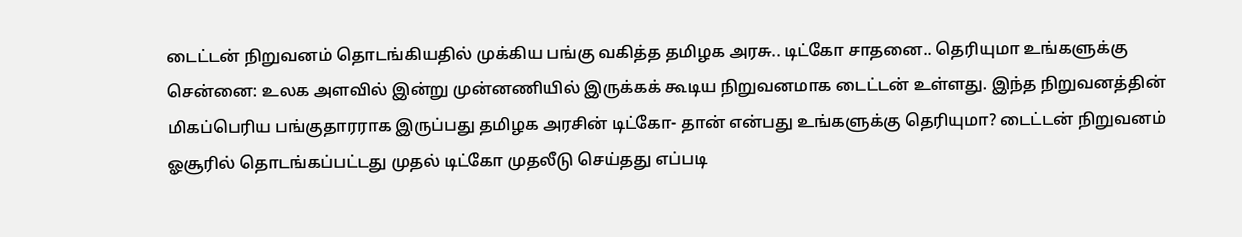டைட்டன் நிறுவனம் தொடங்கியதில் முக்கிய பங்கு வகித்த தமிழக அரசு.. டிட்கோ சாதனை.. தெரியுமா உங்களுக்கு
சென்னை: உலக அளவில் இன்று முன்னணியில் இருக்கக் கூடிய நிறுவனமாக டைட்டன் உள்ளது. இந்த நிறுவனத்தின் மிகப்பெரிய பங்குதாரராக இருப்பது தமிழக அரசின் டிட்கோ- தான் என்பது உங்களுக்கு தெரியுமா? டைட்டன் நிறுவனம் ஓசூரில் தொடங்கப்பட்டது முதல் டிட்கோ முதலீடு செய்தது எப்படி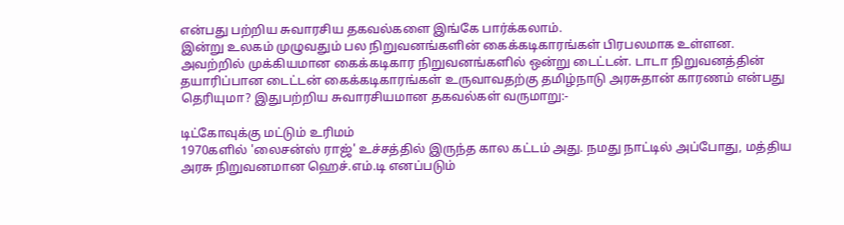என்பது பற்றிய சுவாரசிய தகவல்களை இங்கே பார்க்கலாம்.
இன்று உலகம் முழுவதும் பல நிறுவனங்களின் கைக்கடிகாரங்கள் பிரபலமாக உள்ளன. அவற்றில் முக்கியமான கைக்கடிகார நிறுவனங்களில் ஒன்று டைட்டன். டாடா நிறுவனத்தின் தயாரிப்பான டைட்டன் கைக்கடிகாரங்கள் உருவாவதற்கு தமிழ்நாடு அரசுதான் காரணம் என்பது தெரியுமா? இதுபற்றிய சுவாரசியமான தகவல்கள் வருமாறு:-

டிட்கோவுக்கு மட்டும் உரிமம்
1970களில் 'லைசன்ஸ் ராஜ்' உச்சத்தில் இருந்த கால கட்டம் அது. நமது நாட்டில் அப்போது, மத்திய அரசு நிறுவனமான ஹெச்.எம்.டி எனப்படும்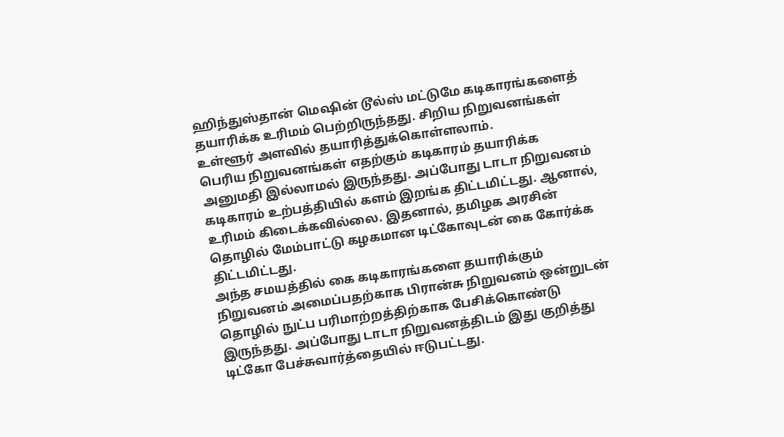ஹிந்துஸ்தான் மெஷின் டூல்ஸ் மட்டுமே கடிகாரங்களைத் தயாரிக்க உரிமம் பெற்றிருந்தது. சிறிய நிறுவனங்கள் உள்ளூர் அளவில் தயாரித்துக்கொள்ளலாம்.
பெரிய நிறுவனங்கள் எதற்கும் கடிகாரம் தயாரிக்க அனுமதி இல்லாமல் இருந்தது. அப்போது டாடா நிறுவனம் கடிகாரம் உற்பத்தியில் களம் இறங்க திட்டமிட்டது. ஆனால், உரிமம் கிடைக்கவில்லை. இதனால், தமிழக அரசின் தொழில் மேம்பாட்டு கழகமான டிட்கோவுடன் கை கோர்க்க திட்டமிட்டது.
அந்த சமயத்தில் கை கடிகாரங்களை தயாரிக்கும் நிறுவனம் அமைப்பதற்காக பிரான்சு நிறுவனம் ஒன்றுடன் தொழில் நுட்ப பரிமாற்றத்திற்காக பேசிக்கொண்டு இருந்தது. அப்போது டாடா நிறுவனத்திடம் இது குறித்து டிட்கோ பேச்சுவார்த்தையில் ஈடுபட்டது.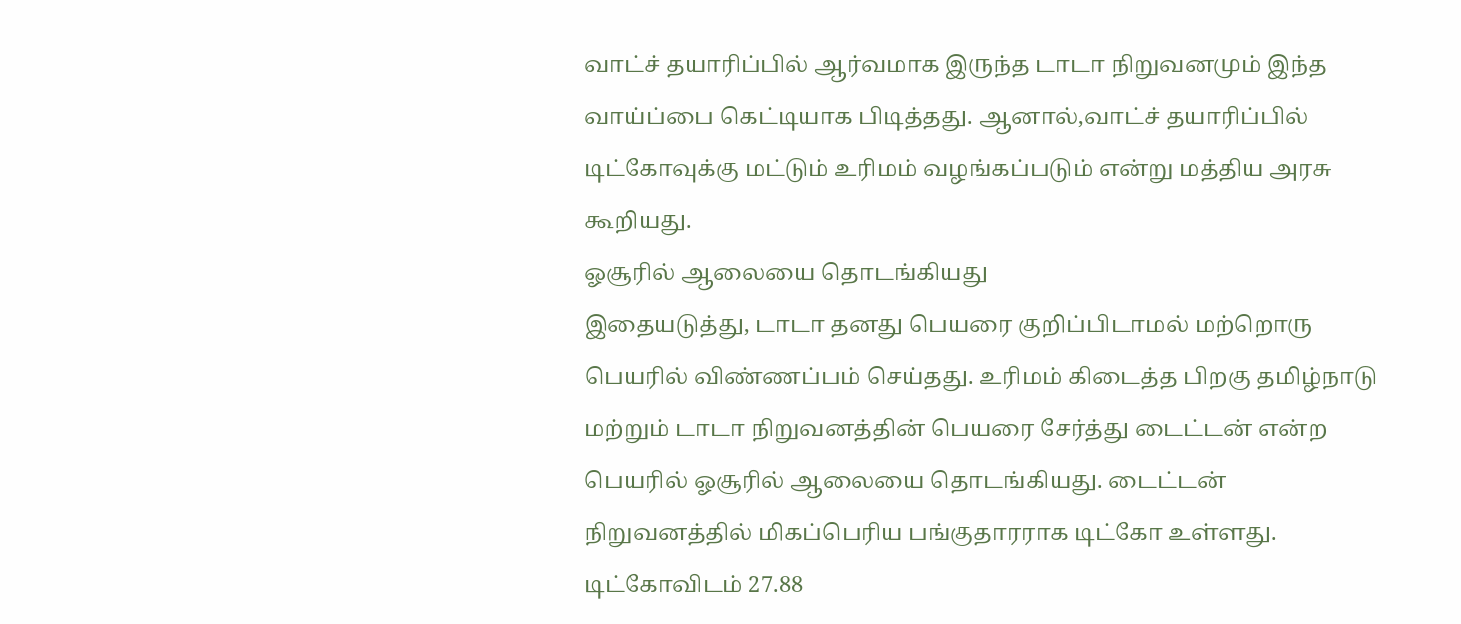வாட்ச் தயாரிப்பில் ஆர்வமாக இருந்த டாடா நிறுவனமும் இந்த வாய்ப்பை கெட்டியாக பிடித்தது. ஆனால்,வாட்ச் தயாரிப்பில் டிட்கோவுக்கு மட்டும் உரிமம் வழங்கப்படும் என்று மத்திய அரசு கூறியது.
ஓசூரில் ஆலையை தொடங்கியது
இதையடுத்து, டாடா தனது பெயரை குறிப்பிடாமல் மற்றொரு பெயரில் விண்ணப்பம் செய்தது. உரிமம் கிடைத்த பிறகு தமிழ்நாடு மற்றும் டாடா நிறுவனத்தின் பெயரை சேர்த்து டைட்டன் என்ற பெயரில் ஓசூரில் ஆலையை தொடங்கியது. டைட்டன் நிறுவனத்தில் மிகப்பெரிய பங்குதாரராக டிட்கோ உள்ளது. டிட்கோவிடம் 27.88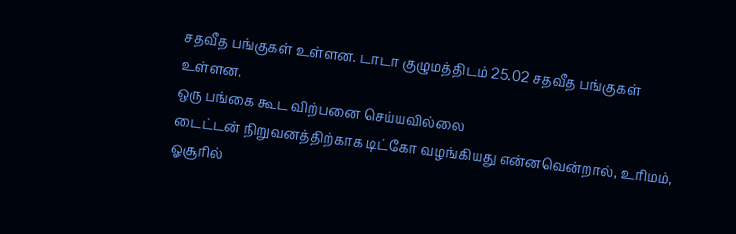சதவீத பங்குகள் உள்ளன. டாடா குழுமத்திடம் 25.02 சதவீத பங்குகள் உள்ளன.
ஒரு பங்கை கூட விற்பனை செய்யவில்லை
டைட்டன் நிறுவனத்திற்காக டிட்கோ வழங்கியது என்னவென்றால், உரிமம், ஓசூரில்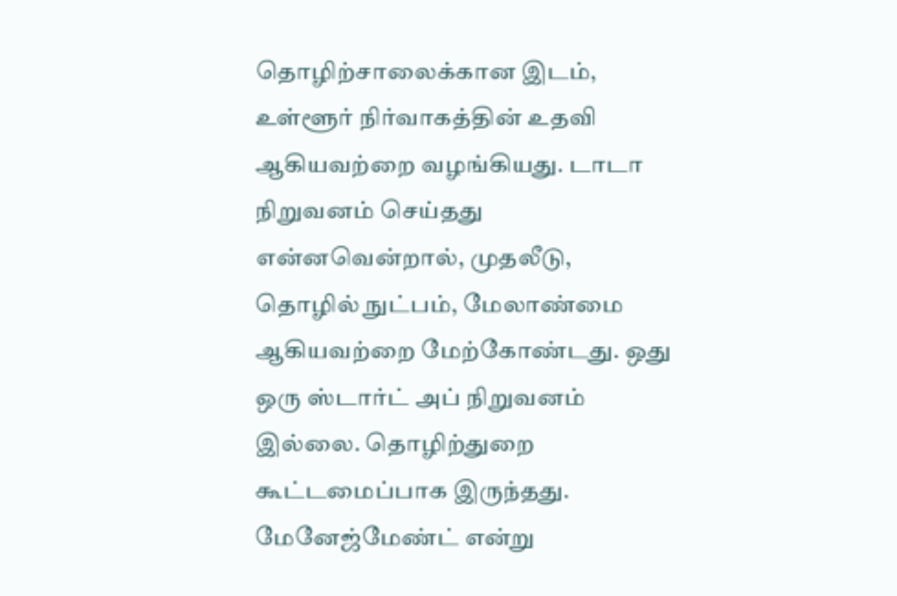தொழிற்சாலைக்கான இடம், உள்ளூர் நிர்வாகத்தின் உதவி ஆகியவற்றை வழங்கியது. டாடா நிறுவனம் செய்தது என்னவென்றால், முதலீடு, தொழில் நுட்பம், மேலாண்மை ஆகியவற்றை மேற்கோண்டது. ஒது ஒரு ஸ்டார்ட் அப் நிறுவனம் இல்லை. தொழிற்துறை கூட்டமைப்பாக இருந்தது.
மேனேஜ்மேண்ட் என்று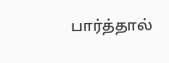பார்த்தால்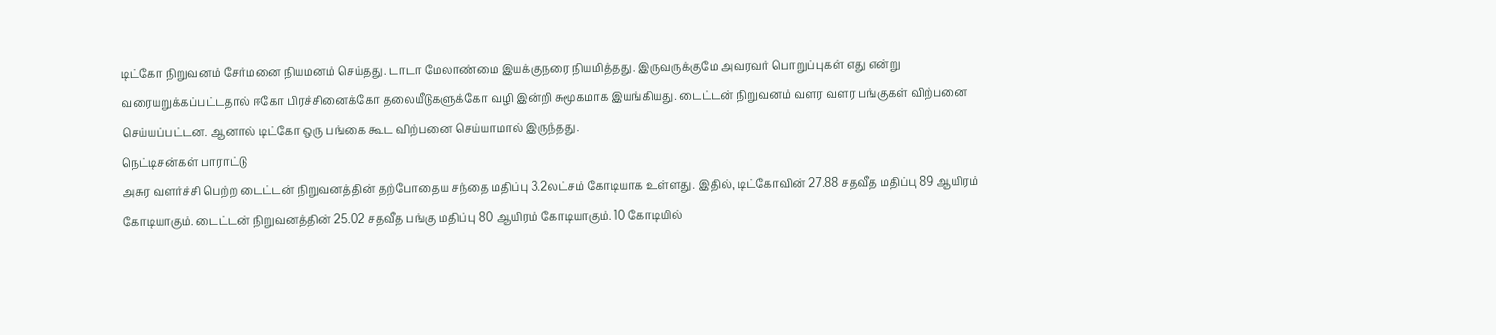டிட்கோ நிறுவனம் சேர்மனை நியமனம் செய்தது. டாடா மேலாண்மை இயக்குநரை நியமித்தது. இருவருக்குமே அவரவர் பொறுப்புகள் எது என்று வரையறுக்கப்பட்டதால் ஈகோ பிரச்சினைக்கோ தலையீடுகளுக்கோ வழி இன்றி சுமூகமாக இயங்கியது. டைட்டன் நிறுவனம் வளர வளர பங்குகள் விற்பனை செய்யப்பட்டன. ஆனால் டிட்கோ ஒரு பங்கை கூட விற்பனை செய்யாமால் இருந்தது.
நெட்டிசன்கள் பாராட்டு
அசுர வளர்ச்சி பெற்ற டைட்டன் நிறுவனத்தின் தற்போதைய சந்தை மதிப்பு 3.2லட்சம் கோடியாக உள்ளது. இதில், டிட்கோவின் 27.88 சதவீத மதிப்பு 89 ஆயிரம் கோடியாகும். டைட்டன் நிறுவனத்தின் 25.02 சதவீத பங்கு மதிப்பு 80 ஆயிரம் கோடியாகும். 10 கோடியில்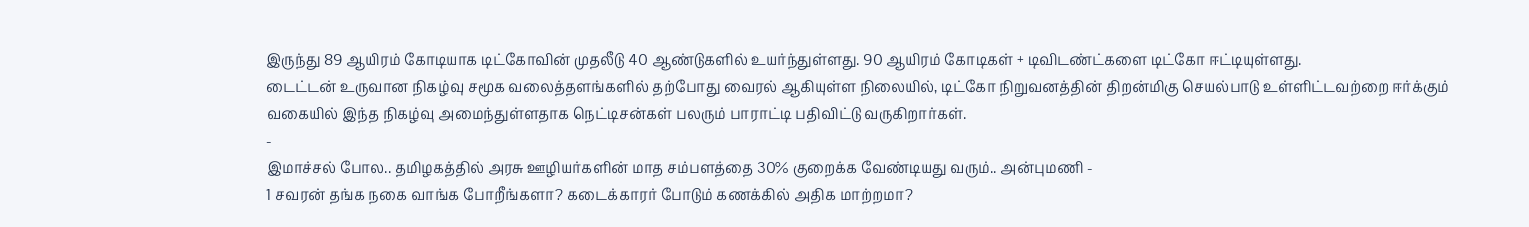இருந்து 89 ஆயிரம் கோடியாக டிட்கோவின் முதலீடு 40 ஆண்டுகளில் உயர்ந்துள்ளது. 90 ஆயிரம் கோடிகள் + டிவிடண்ட்களை டிட்கோ ஈட்டியுள்ளது.
டைட்டன் உருவான நிகழ்வு சமூக வலைத்தளங்களில் தற்போது வைரல் ஆகியுள்ள நிலையில், டிட்கோ நிறுவனத்தின் திறன்மிகு செயல்பாடு உள்ளிட்டவற்றை ஈர்க்கும் வகையில் இந்த நிகழ்வு அமைந்துள்ளதாக நெட்டிசன்கள் பலரும் பாராட்டி பதிவிட்டு வருகிறார்கள்.
-
இமாச்சல் போல.. தமிழகத்தில் அரசு ஊழியர்களின் மாத சம்பளத்தை 30% குறைக்க வேண்டியது வரும்.. அன்புமணி -
1 சவரன் தங்க நகை வாங்க போறீங்களா? கடைக்காரர் போடும் கணக்கில் அதிக மாற்றமா?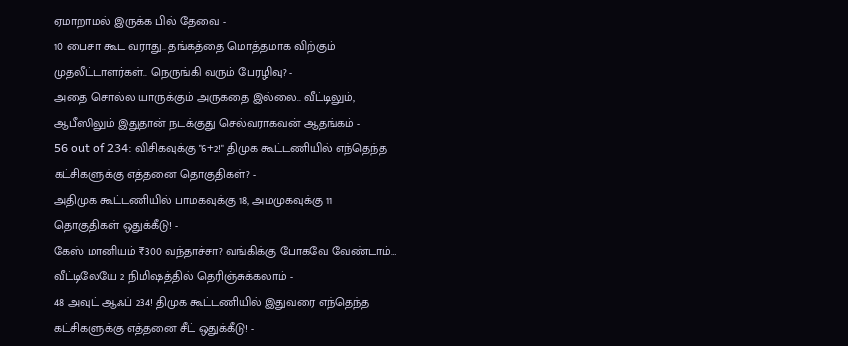ஏமாறாமல் இருக்க பில் தேவை -
10 பைசா கூட வராது.. தங்கத்தை மொத்தமாக விற்கும் முதலீட்டாளர்கள்.. நெருங்கி வரும் பேரழிவு? -
அதை சொல்ல யாருக்கும் அருகதை இல்லை.. வீட்டிலும், ஆபீஸிலும் இதுதான் நடக்குது செல்வராகவன் ஆதங்கம் -
56 out of 234: விசிகவுக்கு "6+2!" திமுக கூட்டணியில் எந்தெந்த கட்சிகளுக்கு எத்தனை தொகுதிகள்? -
அதிமுக கூட்டணியில் பாமகவுக்கு 18, அமமுகவுக்கு 11 தொகுதிகள் ஒதுக்கீடு! -
கேஸ் மானியம் ₹300 வந்தாச்சா? வங்கிக்கு போகவே வேண்டாம்… வீட்டிலேயே 2 நிமிஷத்தில் தெரிஞ்சுக்கலாம் -
48 அவுட் ஆஃப் 234! திமுக கூட்டணியில் இதுவரை எந்தெந்த கட்சிகளுக்கு எத்தனை சீட் ஒதுக்கீடு! -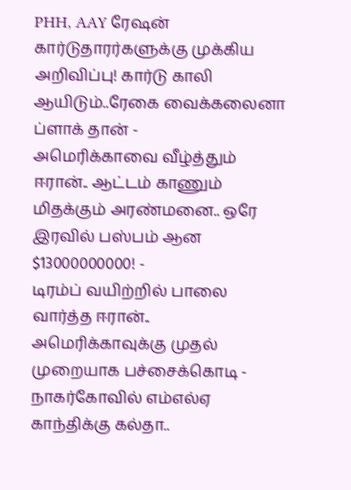PHH, AAY ரேஷன் கார்டுதாரர்களுக்கு முக்கிய அறிவிப்பு! கார்டு காலி ஆயிடும்..ரேகை வைக்கலைனா ப்ளாக் தான் -
அமெரிக்காவை வீழ்த்தும் ஈரான்.. ஆட்டம் காணும் மிதக்கும் அரண்மனை.. ஒரே இரவில் பஸ்பம் ஆன $13000000000! -
டிரம்ப் வயிற்றில் பாலை வார்த்த ஈரான்.. அமெரிக்காவுக்கு முதல் முறையாக பச்சைக்கொடி -
நாகர்கோவில் எம்எல்ஏ காந்திக்கு கல்தா..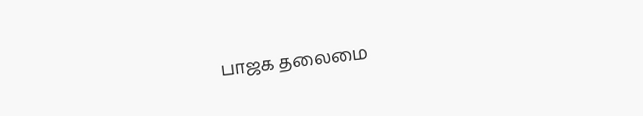பாஜக தலைமை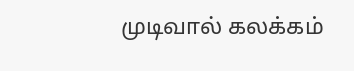முடிவால் கலக்கம்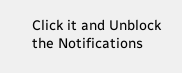Click it and Unblock the Notifications